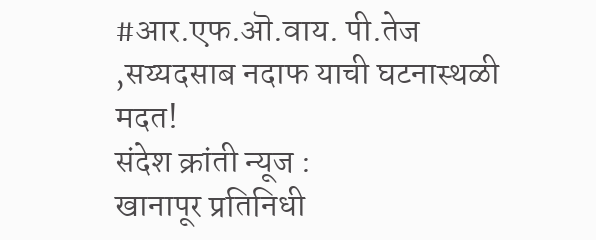#आर.एफ.ऒ.वाय. पी.तेज ,सय्यदसाब नदाफ याची घटनास्थळी मदत!
संदेश क्रांती न्यूज :
खानापूर प्रतिनिधी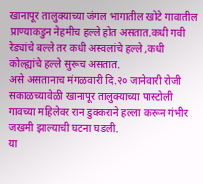खानापूर तालुक्याच्या जंगल भागातील खोटे गावातील प्राण्याकडुन नेहमीच हल्ले होत असतात.कधी गवी रेड्यांचे बल्ले तर कधी अस्वलांचे हल्ले ,कधी कोल्ह्यांचे हल्ले सुरूच असतात.
असे असतानाच मंगळवारी दि.२० जानेवारी रोजी सकाळच्यावेळी खानापूर तालुक्याच्या पास्टोली गावच्या महिलेवर रान डुक्कराने हल्ला करून गंभीर जखमी झाल्याची घटना घडली.
या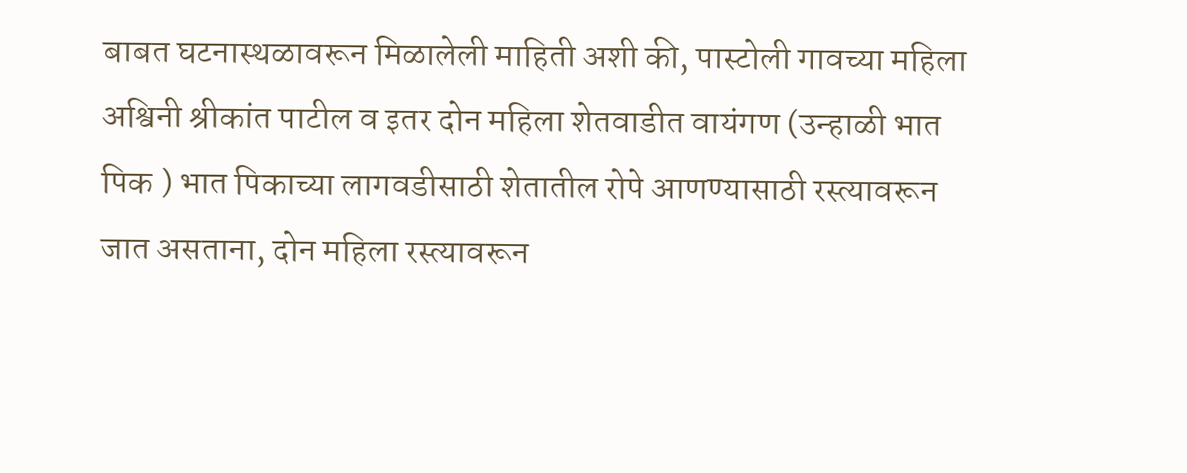बाबत घटनास्थळावरून मिळालेली माहिती अशी की, पास्टोली गावच्या महिला अश्विनी श्रीकांत पाटील व इतर दोन महिला शेतवाडीत वायंगण (उन्हाळी भात पिक ) भात पिकाच्या लागवडीसाठी शेतातील रोपे आणण्यासाठी रस्त्यावरून जात असताना, दोन महिला रस्त्यावरून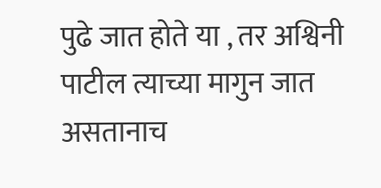पुढे जात होते या , तर अश्विनी पाटील त्याच्या मागुन जात
असतानाच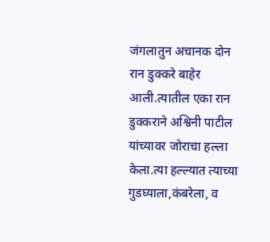जंगलातुन अचानक दोन रान डुक्करे बाहेर आली.त्यातील एका रान डुक्कराने अश्विनी पाटील यांच्यावर जोराचा हल्ला केला.त्या हल्ल्यात त्याच्या गुडघ्याला,कंबरेला, व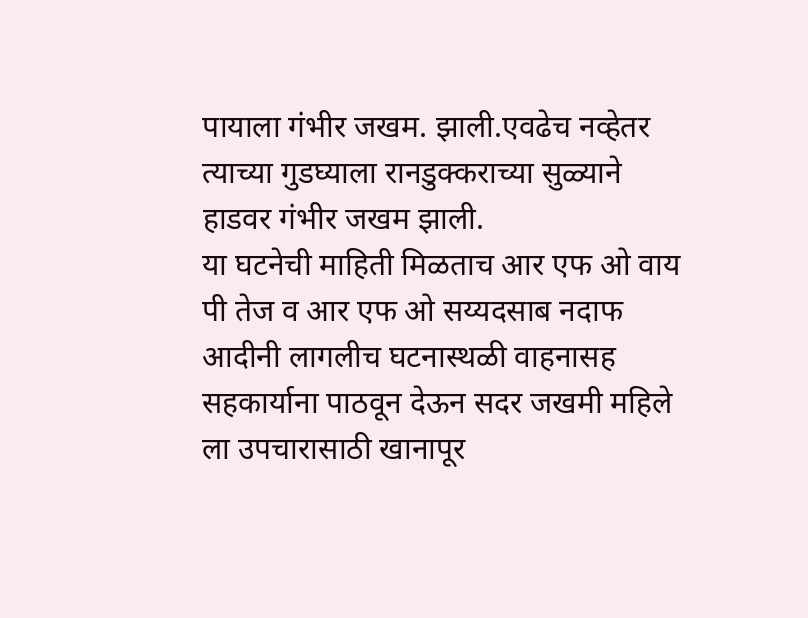पायाला गंभीर जखम. झाली.एवढेच नव्हेतर त्याच्या गुडघ्याला रानडुक्कराच्या सुळ्याने हाडवर गंभीर जखम झाली.
या घटनेची माहिती मिळताच आर एफ ओ वाय पी तेज व आर एफ ओ सय्यदसाब नदाफ आदीनी लागलीच घटनास्थळी वाहनासह सहकार्याना पाठवून देऊन सदर जखमी महिले ला उपचारासाठी खानापूर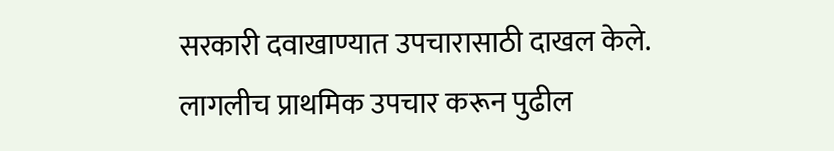सरकारी दवाखाण्यात उपचारासाठी दाखल केले.
लागलीच प्राथमिक उपचार करून पुढील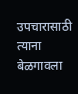उपचारासाठी त्याना बेळगावला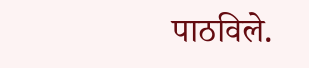पाठविले.